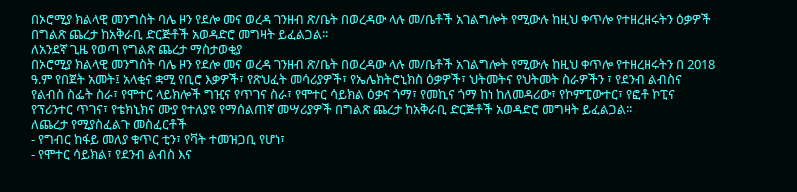በኦሮሚያ ክልላዊ መንግስት ባሌ ዞን የደሎ መና ወረዳ ገንዘብ ጽ/ቤት በወረዳው ላሉ መ/ቤቶች አገልግሎት የሚውሉ ከዚህ ቀጥሎ የተዘረዘሩትን ዕቃዎች በግልጽ ጨረታ ከአቅራቢ ድርጅቶች አወዳድሮ መግዛት ይፈልጋል፡፡
ለአንደኛ ጊዜ የወጣ የግልጽ ጨረታ ማስታወቂያ
በኦሮሚያ ክልላዊ መንግስት ባሌ ዞን የደሎ መና ወረዳ ገንዘብ ጽ/ቤት በወረዳው ላሉ መ/ቤቶች አገልግሎት የሚውሉ ከዚህ ቀጥሎ የተዘረዘሩትን በ 2018 ዓ.ም የበጀት አመት፤ አላቂና ቋሚ የቢሮ እቃዎች፣ የጽህፈት መሳሪያዎች፣ የኤሌክትሮኒክስ ዕቃዎች፣ ህትመትና የህትመት ስራዎችን ፣ የደንብ ልብስና የልብስ ስፌት ስራ፣ የሞተር ላይክሎች ግዢና የጥገና ስራ፣ የሞተር ሳይክል ዕቃና ጎማ፣ የመኪና ጎማ ከነ ከለመዳሪው፣ የኮምፒውተር፣ የፎቶ ኮፒና የፕሪንተር ጥገና፣ የቴክኒክና ሙያ የተለያዩ የማሰልጠኛ መሣሪያዎች በግልጽ ጨረታ ከአቅራቢ ድርጅቶች አወዳድሮ መግዛት ይፈልጋል፡፡
ለጨረታ የሚያስፈልጉ መስፈርቶች
- የግብር ከፋይ መለያ ቁጥር ቲን፣ የቫት ተመዝጋቢ የሆነ፣
- የሞተር ሳይክል፣ የደንብ ልብስ እና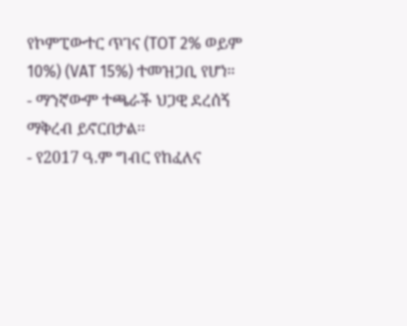የኮምፒውተር ጥገና (TOT 2% ወይም 10%) (VAT 15%) ተመዝጋቢ የሆነ።
- ማንኛውም ተጫራች ህጋዊ ደረሰኝ ማቅረብ ይኖርበታል፡፡
- የ2017 ዓ.ም ግብር የከፈለና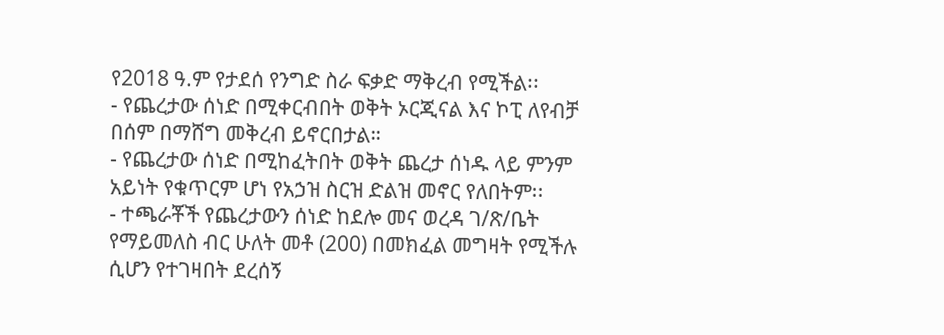የ2018 ዓ.ም የታደሰ የንግድ ስራ ፍቃድ ማቅረብ የሚችል፡፡
- የጨረታው ሰነድ በሚቀርብበት ወቅት ኦርጂናል እና ኮፒ ለየብቻ በሰም በማሸግ መቅረብ ይኖርበታል።
- የጨረታው ሰነድ በሚከፈትበት ወቅት ጨረታ ሰነዱ ላይ ምንም አይነት የቁጥርም ሆነ የአኃዝ ስርዝ ድልዝ መኖር የለበትም፡፡
- ተጫራቾች የጨረታውን ሰነድ ከደሎ መና ወረዳ ገ/ጽ/ቤት የማይመለስ ብር ሁለት መቶ (200) በመክፈል መግዛት የሚችሉ ሲሆን የተገዛበት ደረሰኝ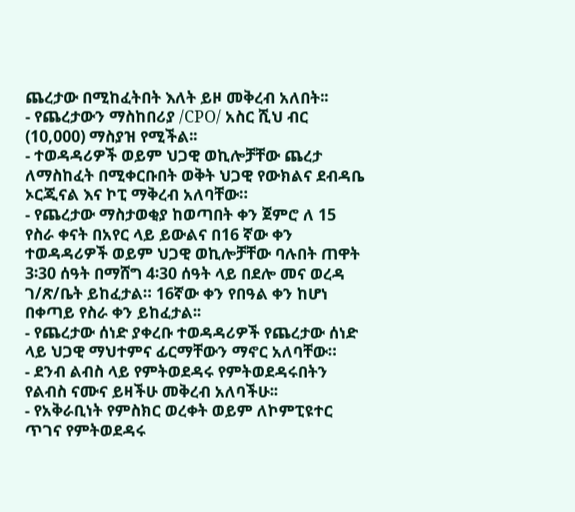ጨረታው በሚከፈትበት እለት ይዞ መቅረብ አለበት፡፡
- የጨረታውን ማስከበሪያ /CPO/ አስር ሺህ ብር (10,000) ማስያዝ የሚችል፡፡
- ተወዳዳሪዎች ወይም ህጋዊ ወኪሎቻቸው ጨረታ ለማስከፈት በሚቀርቡበት ወቅት ህጋዊ የውክልና ደብዳቤ ኦርጂናል እና ኮፒ ማቅረብ አለባቸው።
- የጨረታው ማስታወቂያ ከወጣበት ቀን ጀምሮ ለ 15 የስራ ቀናት በአየር ላይ ይውልና በ16 ኛው ቀን ተወዳዳሪዎች ወይም ህጋዊ ወኪሎቻቸው ባሉበት ጠዋት 3፡30 ሰዓት በማሸግ 4፡30 ሰዓት ላይ በደሎ መና ወረዳ ገ/ጽ/ቤት ይከፈታል። 16ኛው ቀን የበዓል ቀን ከሆነ በቀጣይ የስራ ቀን ይከፈታል፡፡
- የጨረታው ሰነድ ያቀረቡ ተወዳዳሪዎች የጨረታው ሰነድ ላይ ህጋዊ ማህተምና ፊርማቸውን ማኖር አለባቸው።
- ደንብ ልብስ ላይ የምትወደዳሩ የምትወደዳሩበትን የልብስ ናሙና ይዛችሁ መቅረብ አለባችሁ፡፡
- የአቅራቢነት የምስክር ወረቀት ወይም ለኮምፒዩተር ጥገና የምትወደዳሩ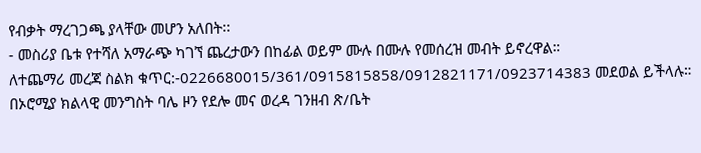የብቃት ማረገጋጫ ያላቸው መሆን አለበት፡፡
- መስሪያ ቤቱ የተሻለ አማራጭ ካገኘ ጨረታውን በከፊል ወይም ሙሉ በሙሉ የመሰረዝ መብት ይኖረዋል።
ለተጨማሪ መረጃ ስልክ ቁጥር:-0226680015/361/0915815858/0912821171/0923714383 መደወል ይችላሉ።
በኦሮሚያ ክልላዊ መንግስት ባሌ ዞን የደሎ መና ወረዳ ገንዘብ ጽ/ቤት